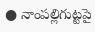● నాంపల్లిగుట్టపై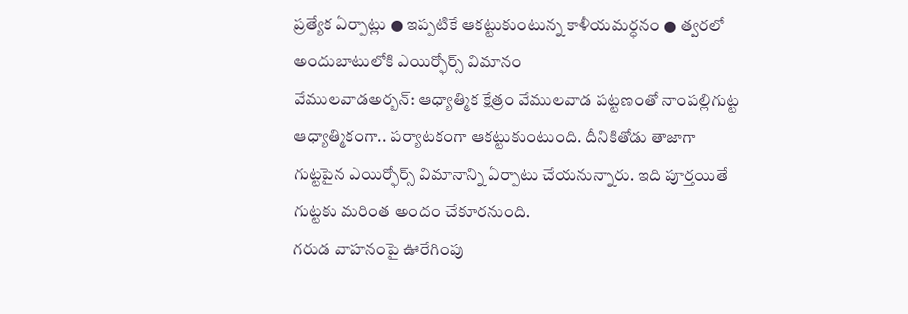ప్రత్యేక ఏర్పాట్లు ● ఇప్పటికే ఆకట్టుకుంటున్న కాళీయమర్ధనం ● త్వరలో అందుబాటులోకి ఎయిర్ఫోర్స్ విమానం
వేములవాడఅర్బన్: ఆధ్యాత్మిక క్షేత్రం వేములవాడ పట్టణంతో నాంపల్లిగుట్ట ఆధ్యాత్మికంగా.. పర్యాటకంగా ఆకట్టుకుంటుంది. దీనికితోడు తాజాగా గుట్టపైన ఎయిర్ఫోర్స్ విమానాన్ని ఏర్పాటు చేయనున్నారు. ఇది పూర్తయితే గుట్టకు మరింత అందం చేకూరనుంది.
గరుడ వాహనంపై ఊరేగింపు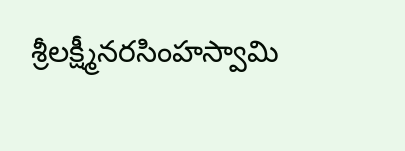శ్రీలక్ష్మీనరసింహస్వామి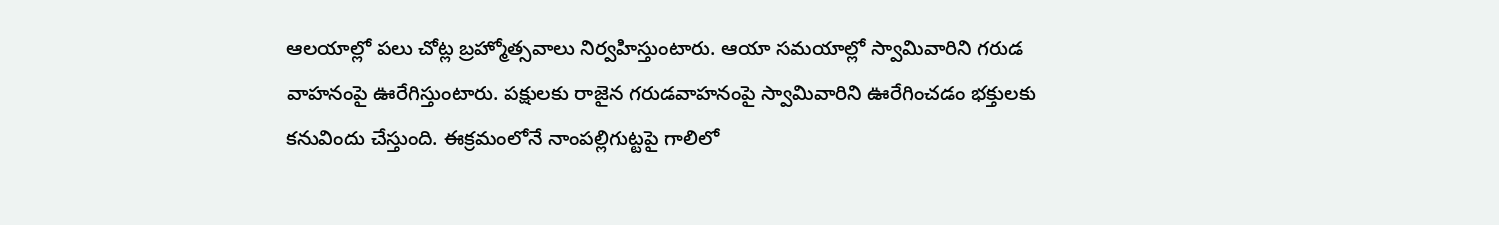ఆలయాల్లో పలు చోట్ల బ్రహ్మోత్సవాలు నిర్వహిస్తుంటారు. ఆయా సమయాల్లో స్వామివారిని గరుడ వాహనంపై ఊరేగిస్తుంటారు. పక్షులకు రాజైన గరుడవాహనంపై స్వామివారిని ఊరేగించడం భక్తులకు కనువిందు చేస్తుంది. ఈక్రమంలోనే నాంపల్లిగుట్టపై గాలిలో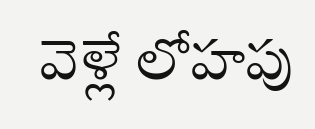వెళ్లే లోహపు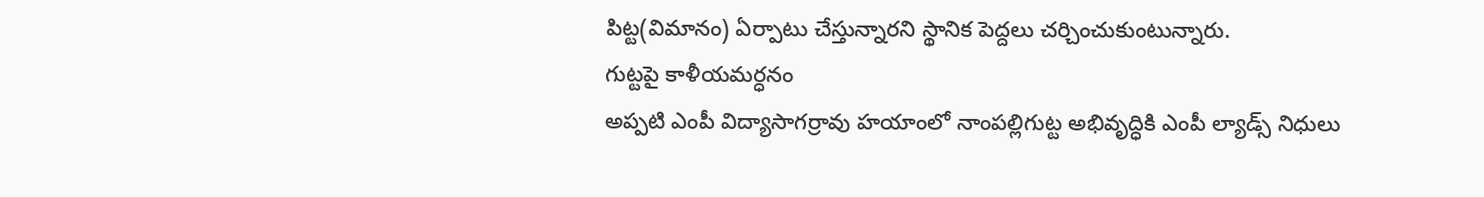పిట్ట(విమానం) ఏర్పాటు చేస్తున్నారని స్థానిక పెద్దలు చర్చించుకుంటున్నారు.
గుట్టపై కాళీయమర్ధనం
అప్పటి ఎంపీ విద్యాసాగర్రావు హయాంలో నాంపల్లిగుట్ట అభివృద్ధికి ఎంపీ ల్యాడ్స్ నిధులు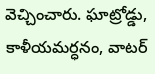వెచ్చించారు. ఘాట్రోడ్డు, కాళీయమర్ధనం, వాటర్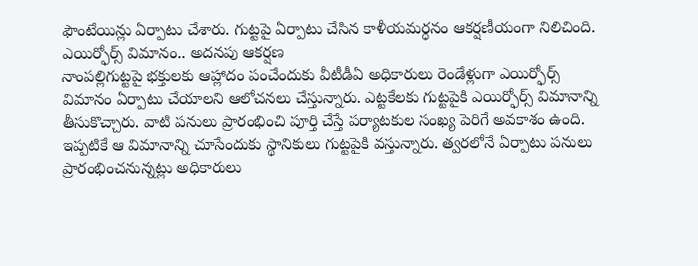ఫౌంటేయిన్లు ఏర్పాటు చేశారు. గుట్టపై ఏర్పాటు చేసిన కాళీయమర్ధనం ఆకర్షణీయంగా నిలిచింది.
ఎయిర్ఫోర్స్ విమానం.. అదనపు ఆకర్షణ
నాంపల్లిగుట్టపై భక్తులకు ఆహ్లాదం పంచేందుకు వీటీడీఏ అధికారులు రెండేళ్లుగా ఎయిర్ఫోర్స్ విమానం ఏర్పాటు చేయాలని ఆలోచనలు చేస్తున్నారు. ఎట్టకేలకు గుట్టపైకి ఎయిర్ఫోర్స్ విమానాన్ని తీసుకొచ్చారు. వాటి పనులు ప్రారంభించి పూర్తి చేస్తే పర్యాటకుల సంఖ్య పెరిగే అవకాశం ఉంది. ఇప్పటికే ఆ విమానాన్ని చూసేందుకు స్థానికులు గుట్టపైకి వస్తున్నారు. త్వరలోనే ఏర్పాటు పనులు ప్రారంభించనున్నట్లు అధికారులు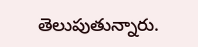తెలుపుతున్నారు.